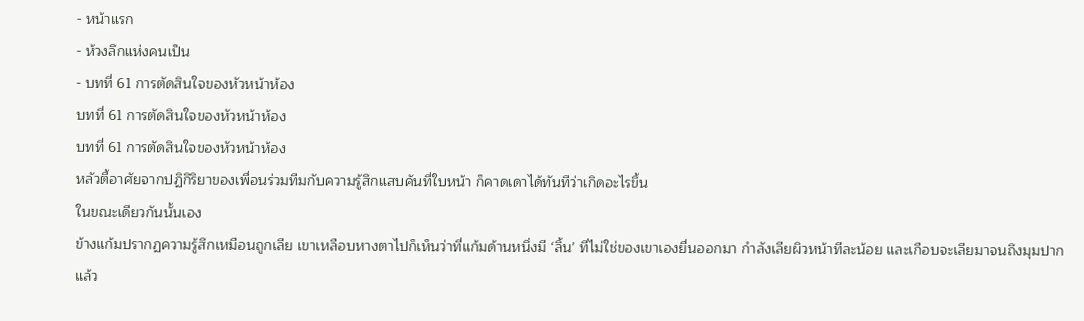- หน้าแรก
- ห้วงลึกแห่งคนเป็น
- บทที่ 61 การตัดสินใจของหัวหน้าห้อง
บทที่ 61 การตัดสินใจของหัวหน้าห้อง
บทที่ 61 การตัดสินใจของหัวหน้าห้อง
หลัวตี้อาศัยจากปฏิกิริยาของเพื่อนร่วมทีมกับความรู้สึกแสบคันที่ใบหน้า ก็คาดเดาได้ทันทีว่าเกิดอะไรขึ้น
ในขณะเดียวกันนั้นเอง
ข้างแก้มปรากฏความรู้สึกเหมือนถูกเลีย เขาเหลือบหางตาไปก็เห็นว่าที่แก้มด้านหนึ่งมี ‘ลิ้น’ ที่ไม่ใช่ของเขาเองยื่นออกมา กำลังเลียผิวหน้าทีละน้อย และเกือบจะเลียมาจนถึงมุมปากแล้ว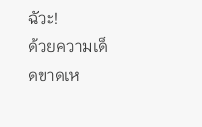ฉัวะ!
ด้วยความเด็ดขาดเห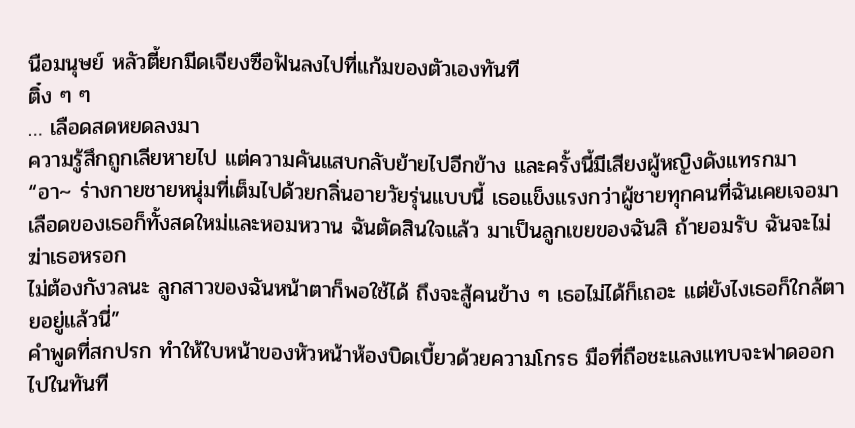นือมนุษย์ หลัวตี้ยกมีดเจียงซือฟันลงไปที่แก้มของตัวเองทันที
ติ๋ง ๆ ๆ
… เลือดสดหยดลงมา
ความรู้สึกถูกเลียหายไป แต่ความคันแสบกลับย้ายไปอีกข้าง และครั้งนี้มีเสียงผู้หญิงดังแทรกมา
“อา~ ร่างกายชายหนุ่มที่เต็มไปด้วยกลิ่นอายวัยรุ่นแบบนี้ เธอแข็งแรงกว่าผู้ชายทุกคนที่ฉันเคยเจอมา เลือดของเธอก็ทั้งสดใหม่และหอมหวาน ฉันตัดสินใจแล้ว มาเป็นลูกเขยของฉันสิ ถ้ายอมรับ ฉันจะไม่ฆ่าเธอหรอก
ไม่ต้องกังวลนะ ลูกสาวของฉันหน้าตาก็พอใช้ได้ ถึงจะสู้คนข้าง ๆ เธอไม่ได้ก็เถอะ แต่ยังไงเธอก็ใกล้ตายอยู่แล้วนี่”
คำพูดที่สกปรก ทำให้ใบหน้าของหัวหน้าห้องบิดเบี้ยวด้วยความโกรธ มือที่ถือชะแลงแทบจะฟาดออกไปในทันที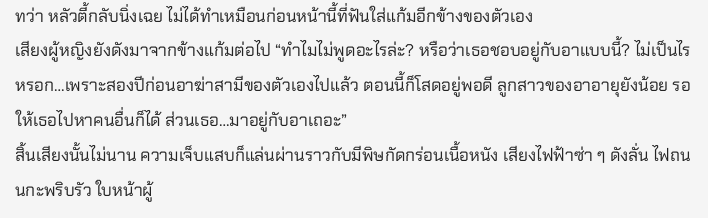ทว่า หลัวตี้กลับนิ่งเฉย ไม่ได้ทำเหมือนก่อนหน้านี้ที่ฟันใส่แก้มอีกข้างของตัวเอง
เสียงผู้หญิงยังดังมาจากข้างแก้มต่อไป “ทำไมไม่พูดอะไรล่ะ? หรือว่าเธอชอบอยู่กับอาแบบนี้? ไม่เป็นไรหรอก…เพราะสองปีก่อนอาฆ่าสามีของตัวเองไปแล้ว ตอนนี้ก็โสดอยู่พอดี ลูกสาวของอาอายุยังน้อย รอให้เธอไปหาคนอื่นก็ได้ ส่วนเธอ…มาอยู่กับอาเถอะ”
สิ้นเสียงนั้นไม่นาน ความเจ็บแสบก็แล่นผ่านราวกับมีพิษกัดกร่อนเนื้อหนัง เสียงไฟฟ้าซ่า ๆ ดังลั่น ไฟถนนกะพริบรัว ใบหน้าผู้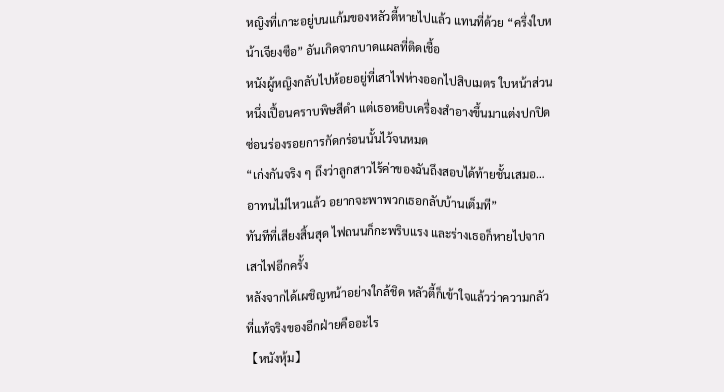หญิงที่เกาะอยู่บนแก้มของหลัวตี้หายไปแล้ว แทนที่ด้วย “ครึ่งใบหน้าเจียงซือ” อันเกิดจากบาดแผลที่ติดเชื้อ
หนังผู้หญิงกลับไปห้อยอยู่ที่เสาไฟห่างออกไปสิบเมตร ใบหน้าส่วนหนึ่งเปื้อนคราบพิษสีดำ แต่เธอหยิบเครื่องสำอางขึ้นมาแต่งปกปิด ซ่อนร่องรอยการกัดกร่อนนั้นไว้จนหมด
“เก่งกันจริง ๆ ถึงว่าลูกสาวไร้ค่าของฉันถึงสอบได้ท้ายชั้นเสมอ…อาทนไม่ไหวแล้ว อยากจะพาพวกเธอกลับบ้านเต็มที”
ทันทีที่เสียงสิ้นสุด ไฟถนนก็กะพริบแรง และร่างเธอก็หายไปจากเสาไฟอีกครั้ง
หลังจากได้เผชิญหน้าอย่างใกล้ชิด หลัวตี้ก็เข้าใจแล้วว่าความกลัวที่แท้จริงของอีกฝ่ายคืออะไร
【หนังหุ้ม】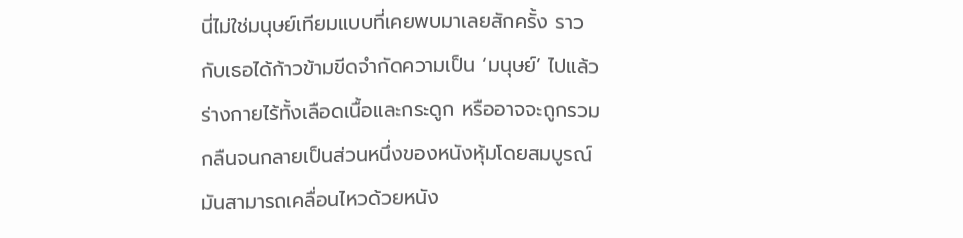นี่ไม่ใช่มนุษย์เทียมแบบที่เคยพบมาเลยสักครั้ง ราวกับเธอได้ก้าวข้ามขีดจำกัดความเป็น ‘มนุษย์’ ไปแล้ว ร่างกายไร้ทั้งเลือดเนื้อและกระดูก หรืออาจจะถูกรวมกลืนจนกลายเป็นส่วนหนึ่งของหนังหุ้มโดยสมบูรณ์
มันสามารถเคลื่อนไหวด้วยหนัง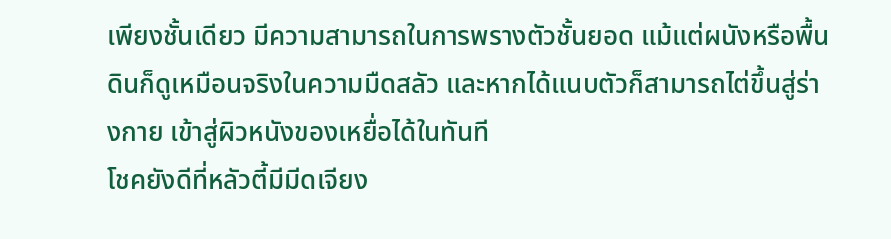เพียงชั้นเดียว มีความสามารถในการพรางตัวชั้นยอด แม้แต่ผนังหรือพื้นดินก็ดูเหมือนจริงในความมืดสลัว และหากได้แนบตัวก็สามารถไต่ขึ้นสู่ร่างกาย เข้าสู่ผิวหนังของเหยื่อได้ในทันที
โชคยังดีที่หลัวตี้มีมีดเจียง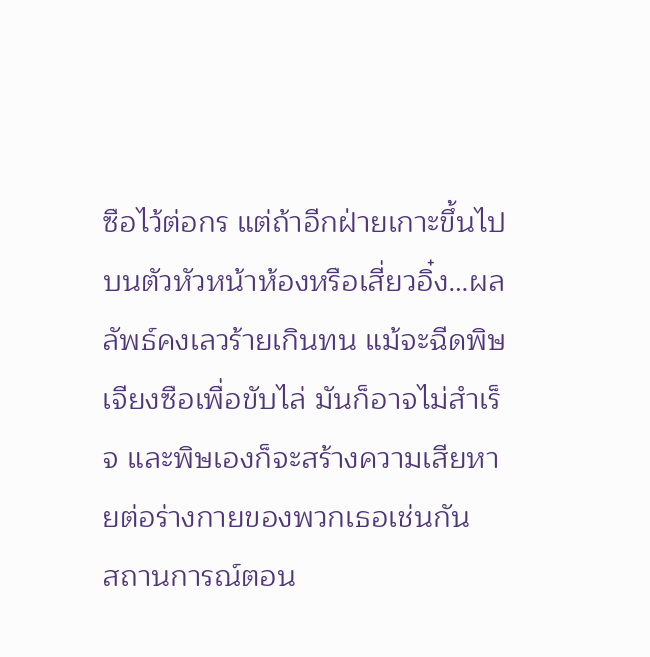ซือไว้ต่อกร แต่ถ้าอีกฝ่ายเกาะขึ้นไปบนตัวหัวหน้าห้องหรือเสี่ยวอิ๋ง…ผลลัพธ์คงเลวร้ายเกินทน แม้จะฉีดพิษเจียงซือเพื่อขับไล่ มันก็อาจไม่สำเร็จ และพิษเองก็จะสร้างความเสียหายต่อร่างกายของพวกเธอเช่นกัน
สถานการณ์ตอน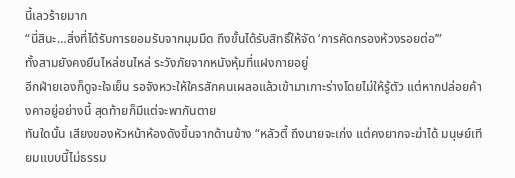นี้เลวร้ายมาก
“นี่สินะ…สิ่งที่ได้รับการยอมรับจากมุมมืด ถึงขั้นได้รับสิทธิ์ให้จัด ‘การคัดกรองห้วงรอยต่อ’”
ทั้งสามยังคงยืนไหล่ชนไหล่ ระวังภัยจากหนังหุ้มที่แฝงกายอยู่
อีกฝ่ายเองก็ดูจะใจเย็น รอจังหวะให้ใครสักคนเผลอแล้วเข้ามาเกาะร่างโดยไม่ให้รู้ตัว แต่หากปล่อยค้างคาอยู่อย่างนี้ สุดท้ายก็มีแต่จะพากันตาย
ทันใดนั้น เสียงของหัวหน้าห้องดังขึ้นจากด้านข้าง “หลัวตี้ ถึงนายจะเก่ง แต่คงยากจะฆ่าได้ มนุษย์เทียมแบบนี้ไม่ธรรม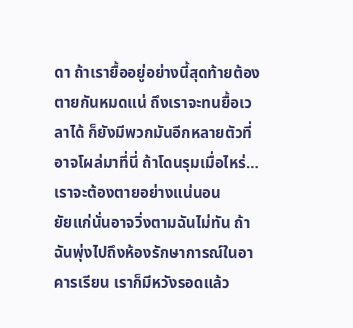ดา ถ้าเรายื้ออยู่อย่างนี้สุดท้ายต้องตายกันหมดแน่ ถึงเราจะทนยื้อเวลาได้ ก็ยังมีพวกมันอีกหลายตัวที่อาจโผล่มาที่นี่ ถ้าโดนรุมเมื่อไหร่…เราจะต้องตายอย่างแน่นอน
ยัยแก่นั่นอาจวิ่งตามฉันไม่ทัน ถ้าฉันพุ่งไปถึงห้องรักษาการณ์ในอาคารเรียน เราก็มีหวังรอดแล้ว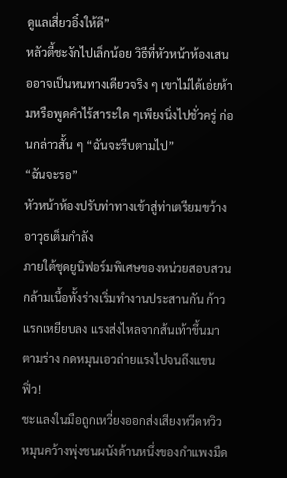ดูแลเสี่ยวอิ๋งให้ดี”
หลัวตี้ชะงักไปเล็กน้อย วิธีที่หัวหน้าห้องเสนออาจเป็นหนทางเดียวจริง ๆ เขาไม่ได้เอ่ยห้ามหรือพูดคำไร้สาระใด ๆเพียงนิ่งไปชั่วครู่ ก่อนกล่าวสั้น ๆ “ฉันจะรีบตามไป”
“ฉันจะรอ”
หัวหน้าห้องปรับท่าทางเข้าสู่ท่าเตรียมขว้างอาวุธเต็มกำลัง
ภายใต้ชุดยูนิฟอร์มพิเศษของหน่วยสอบสวน กล้ามเนื้อทั้งร่างเริ่มทำงานประสานกัน ก้าวแรกเหยียบลง แรงส่งไหลจากส้นเท้าขึ้นมาตามร่าง กดหมุนเอวถ่ายแรงไปจนถึงแขน
ฟิ่ว!
ชะแลงในมือถูกเหวี่ยงออกส่งเสียงหวีดหวิว หมุนคว้างพุ่งชนผนังด้านหนึ่งของกำแพงมืด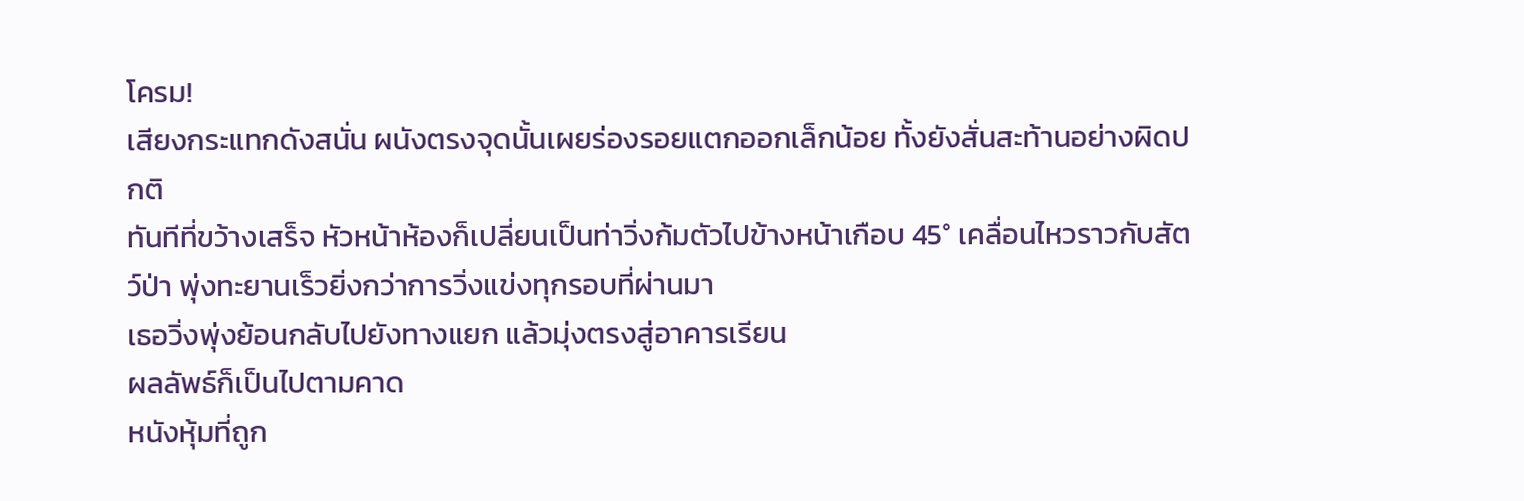โครม!
เสียงกระแทกดังสนั่น ผนังตรงจุดนั้นเผยร่องรอยแตกออกเล็กน้อย ทั้งยังสั่นสะท้านอย่างผิดปกติ
ทันทีที่ขว้างเสร็จ หัวหน้าห้องก็เปลี่ยนเป็นท่าวิ่งก้มตัวไปข้างหน้าเกือบ 45° เคลื่อนไหวราวกับสัตว์ป่า พุ่งทะยานเร็วยิ่งกว่าการวิ่งแข่งทุกรอบที่ผ่านมา
เธอวิ่งพุ่งย้อนกลับไปยังทางแยก แล้วมุ่งตรงสู่อาคารเรียน
ผลลัพธ์ก็เป็นไปตามคาด
หนังหุ้มที่ถูก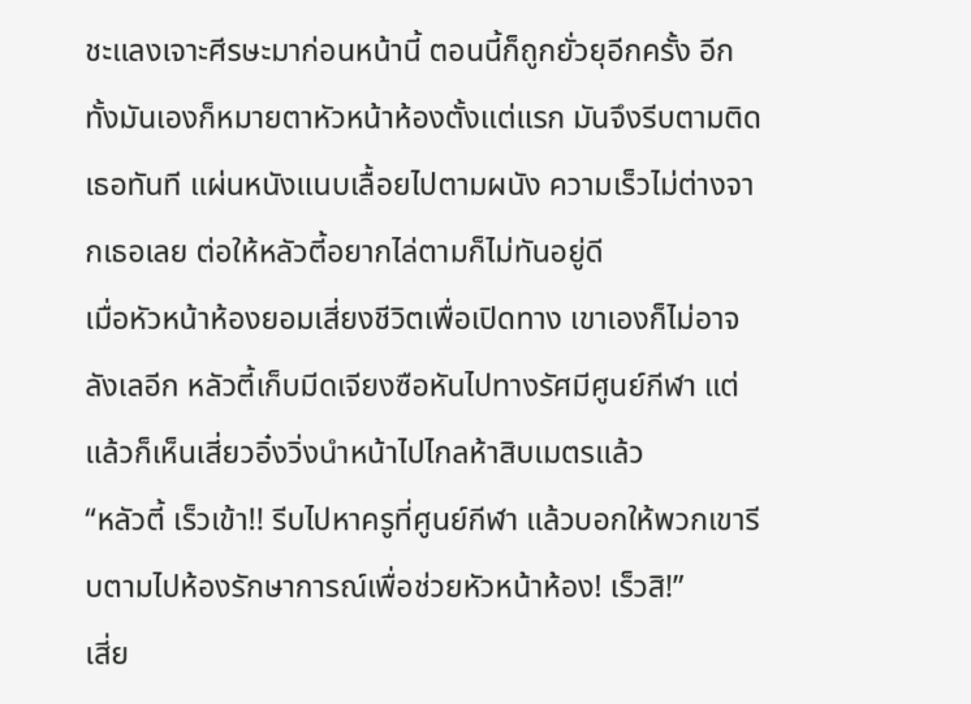ชะแลงเจาะศีรษะมาก่อนหน้านี้ ตอนนี้ก็ถูกยั่วยุอีกครั้ง อีกทั้งมันเองก็หมายตาหัวหน้าห้องตั้งแต่แรก มันจึงรีบตามติดเธอทันที แผ่นหนังแนบเลื้อยไปตามผนัง ความเร็วไม่ต่างจากเธอเลย ต่อให้หลัวตี้อยากไล่ตามก็ไม่ทันอยู่ดี
เมื่อหัวหน้าห้องยอมเสี่ยงชีวิตเพื่อเปิดทาง เขาเองก็ไม่อาจลังเลอีก หลัวตี้เก็บมีดเจียงซือหันไปทางรัศมีศูนย์กีฬา แต่แล้วก็เห็นเสี่ยวอิ๋งวิ่งนำหน้าไปไกลห้าสิบเมตรแล้ว
“หลัวตี้ เร็วเข้า!! รีบไปหาครูที่ศูนย์กีฬา แล้วบอกให้พวกเขารีบตามไปห้องรักษาการณ์เพื่อช่วยหัวหน้าห้อง! เร็วสิ!”
เสี่ย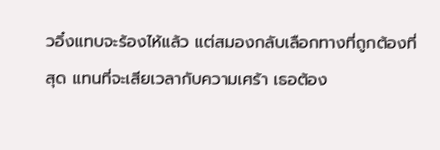วอิ๋งแทบจะร้องไห้แล้ว แต่สมองกลับเลือกทางที่ถูกต้องที่สุด แทนที่จะเสียเวลากับความเศร้า เธอต้อง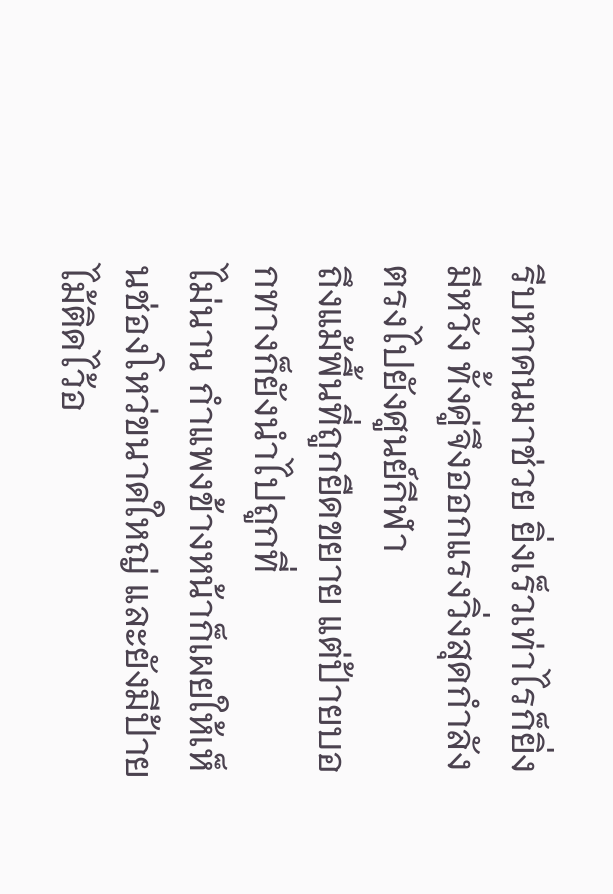รีบหาคนมาช่วย ยิ่งเร็วเท่าไรก็ยิ่งมีหวัง ทั้งคู่จึงออกแรงวิ่งสุดกำลังตรงไปยังศูนย์กีฬา
ถึงแม้พื้นที่ถูกยืดขยาย แต่ป้ายบอกทางก็ยังนำไปถูกที่
ไม่นาน กำแพงข้างหน้าก็เผยให้เห็นช่องโหว่ขนาดใหญ่ และยังมีป้ายไม้ติดไว้อ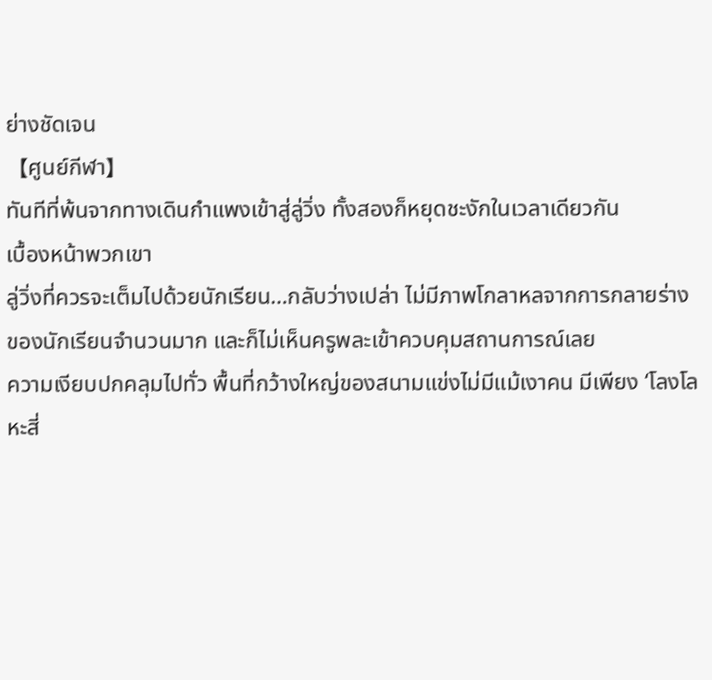ย่างชัดเจน
【ศูนย์กีฬา】
ทันทีที่พ้นจากทางเดินกำแพงเข้าสู่ลู่วิ่ง ทั้งสองก็หยุดชะงักในเวลาเดียวกัน
เบื้องหน้าพวกเขา
ลู่วิ่งที่ควรจะเต็มไปด้วยนักเรียน…กลับว่างเปล่า ไม่มีภาพโกลาหลจากการกลายร่างของนักเรียนจำนวนมาก และก็ไม่เห็นครูพละเข้าควบคุมสถานการณ์เลย
ความเงียบปกคลุมไปทั่ว พื้นที่กว้างใหญ่ของสนามแข่งไม่มีแม้เงาคน มีเพียง ‘โลงโลหะสี่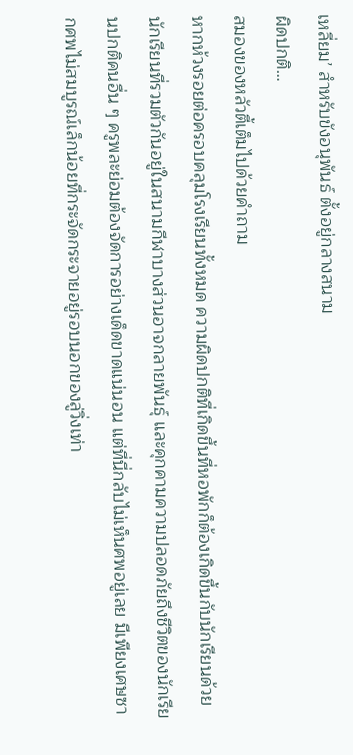เหลี่ยม’ สำหรับขังอนุพันธ์ ตั้งอยู่กลางสนาม
ผิดปกติ…
สมองของหลัวตี้เต็มไปด้วยคำถาม
หากห้วงรอยต่อครอบคลุมโรงเรียนทั้งหมด ความผิดปกติที่เกิดขึ้นที่หอพักก็ต้องเกิดขึ้นกับนักเรียนด้วย นักเรียนที่รวมตัวกันอยู่ในสนามกีฬาบางส่วนอาจกลายพันธุ์ และคุกคามความปลอดภัยถึงชีวิตของนักเรียนปกติคนอื่น ๆ ครูพละย่อมต้องจัดการอย่างเด็ดขาดแน่นอน แต่ที่นี่กลับไม่เห็นศพอยู่เลย มีเพียงเศษซากศพไม่สมบูรณ์เล็กน้อยที่กระจัดกระจายอยู่รอบนอกของลู่วิ่งเท่า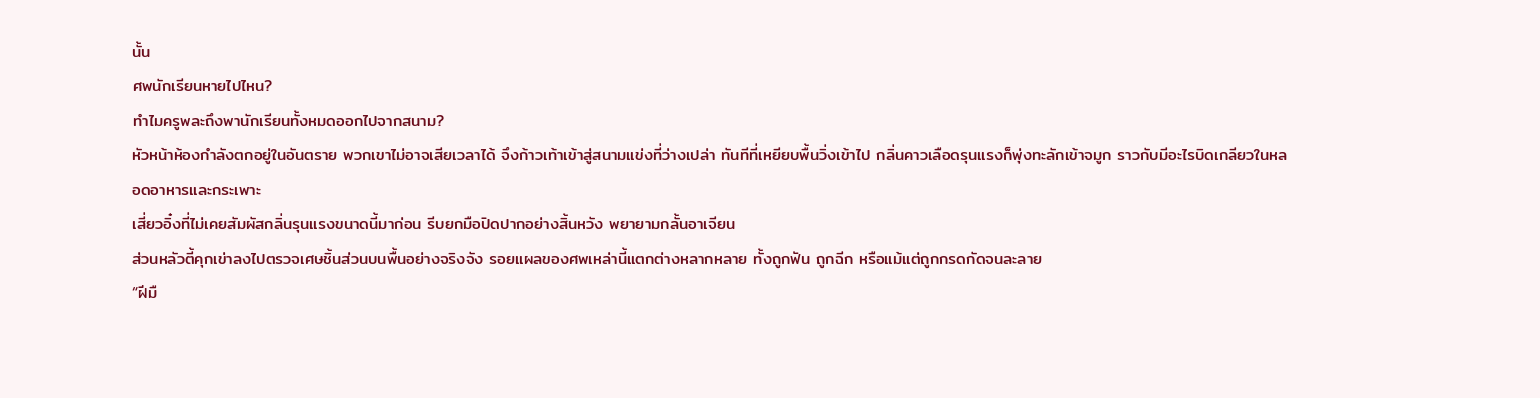นั้น
ศพนักเรียนหายไปไหน?
ทำไมครูพละถึงพานักเรียนทั้งหมดออกไปจากสนาม?
หัวหน้าห้องกำลังตกอยู่ในอันตราย พวกเขาไม่อาจเสียเวลาได้ จึงก้าวเท้าเข้าสู่สนามแข่งที่ว่างเปล่า ทันทีที่เหยียบพื้นวิ่งเข้าไป กลิ่นคาวเลือดรุนแรงก็พุ่งทะลักเข้าจมูก ราวกับมีอะไรบิดเกลียวในหลอดอาหารและกระเพาะ
เสี่ยวอิ๋งที่ไม่เคยสัมผัสกลิ่นรุนแรงขนาดนี้มาก่อน รีบยกมือปิดปากอย่างสิ้นหวัง พยายามกลั้นอาเจียน
ส่วนหลัวตี้คุกเข่าลงไปตรวจเศษชิ้นส่วนบนพื้นอย่างจริงจัง รอยแผลของศพเหล่านี้แตกต่างหลากหลาย ทั้งถูกฟัน ถูกฉีก หรือแม้แต่ถูกกรดกัดจนละลาย
“ฝีมื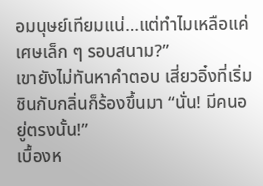อมนุษย์เทียมแน่…แต่ทำไมเหลือแค่เศษเล็ก ๆ รอบสนาม?”
เขายังไม่ทันหาคำตอบ เสี่ยวอิ๋งที่เริ่มชินกับกลิ่นก็ร้องขึ้นมา “นั่น! มีคนอยู่ตรงนั้น!”
เบื้องห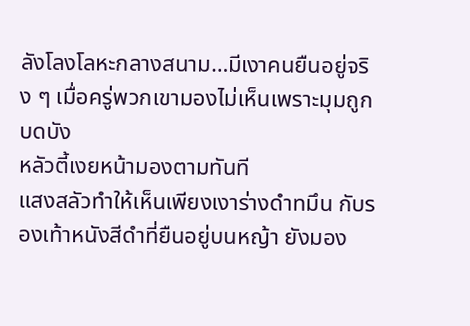ลังโลงโลหะกลางสนาม…มีเงาคนยืนอยู่จริง ๆ เมื่อครู่พวกเขามองไม่เห็นเพราะมุมถูกบดบัง
หลัวตี้เงยหน้ามองตามทันที
แสงสลัวทำให้เห็นเพียงเงาร่างดำทมึน กับรองเท้าหนังสีดำที่ยืนอยู่บนหญ้า ยังมอง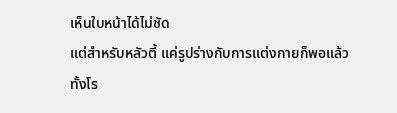เห็นใบหน้าได้ไม่ชัด
แต่สำหรับหลัวตี้ แค่รูปร่างกับการแต่งกายก็พอแล้ว
ทั้งโร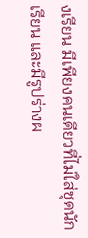งเรียน มีเพียงคนเดียวที่ไม่ใส่ชุดนักเรียน และมีรูปร่างผ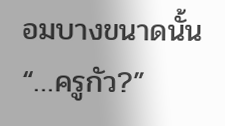อมบางขนาดนั้น
“…ครูกัว?”